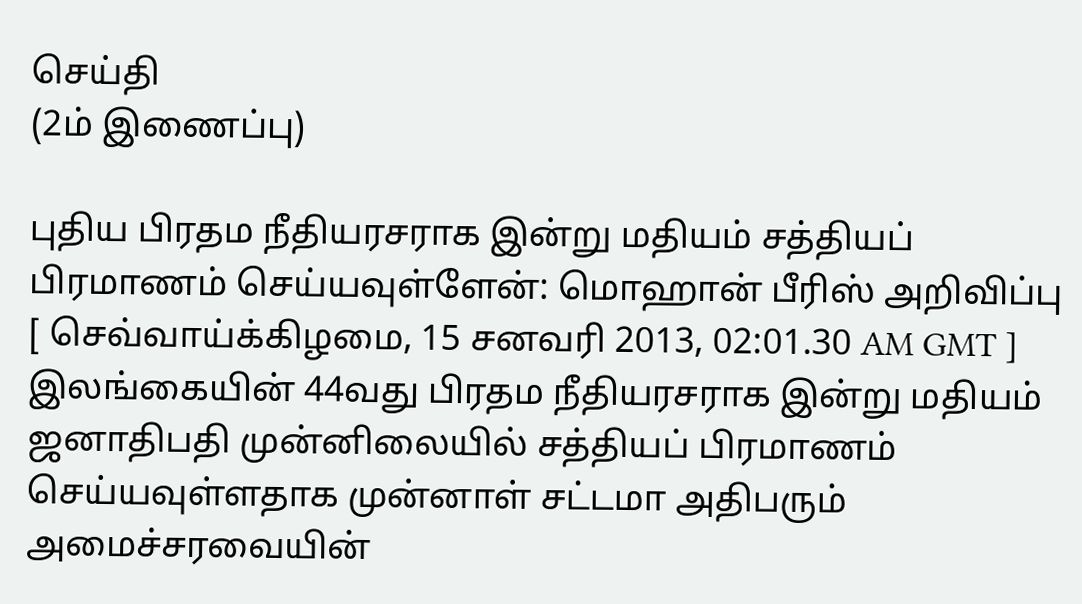செய்தி
(2ம் இணைப்பு)

புதிய பிரதம நீதியரசராக இன்று மதியம் சத்தியப் பிரமாணம் செய்யவுள்ளேன்: மொஹான் பீரிஸ் அறிவிப்பு
[ செவ்வாய்க்கிழமை, 15 சனவரி 2013, 02:01.30 AM GMT ]
இலங்கையின் 44வது பிரதம நீதியரசராக இன்று மதியம் ஜனாதிபதி முன்னிலையில் சத்தியப் பிரமாணம் செய்யவுள்ளதாக முன்னாள் சட்டமா அதிபரும் அமைச்சரவையின்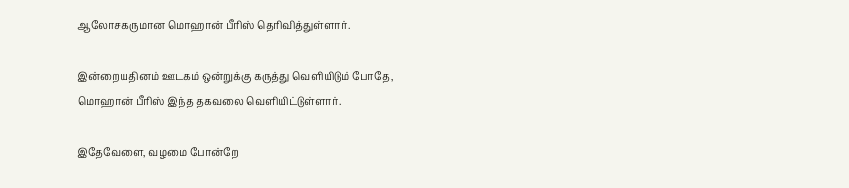ஆலோசகருமான மொஹான் பீரிஸ் தெரிவித்துள்ளார்.

இன்றையதினம் ஊடகம் ஒன்றுக்கு கருத்து வெளியிடும் போதே, மொஹான் பீரிஸ் இந்த தகவலை வெளியிட்டுள்ளார்.

இதேவேளை, வழமை போன்றே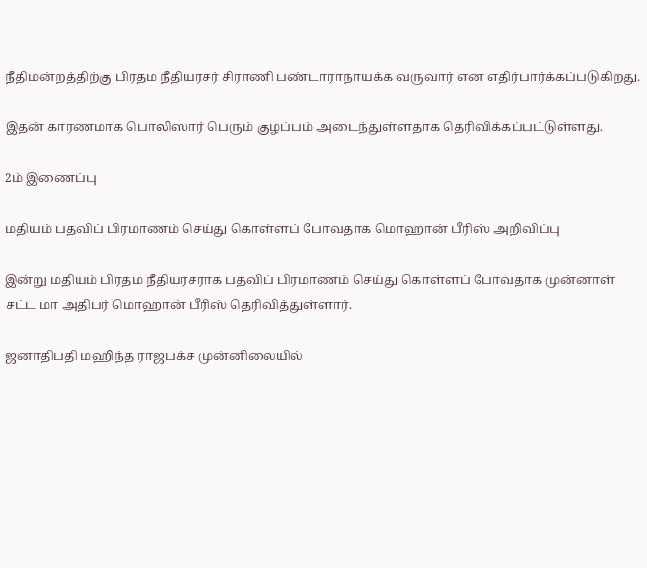நீதிமன்றத்திற்கு பிரதம நீதியரசர் சிராணி பண்டாராநாயக்க வருவார் என எதிர்பார்க்கப்படுகிறது.

இதன் காரணமாக பொலிஸார் பெரும் குழப்பம் அடைந்துள்ளதாக தெரிவிக்கப்பட்டுள்ளது.

2ம் இணைப்பு

மதியம் பதவிப் பிரமாணம் செய்து கொள்ளப் போவதாக மொஹான் பீரிஸ் அறிவிப்பு

இன்று மதியம் பிரதம நீதியரசராக பதவிப் பிரமாணம் செய்து கொள்ளப் போவதாக முன்னாள் சட்ட மா அதிபர் மொஹான் பீரிஸ் தெரிவித்துள்ளார்.

ஜனாதிபதி மஹிந்த ராஜபக்ச முன்னிலையில்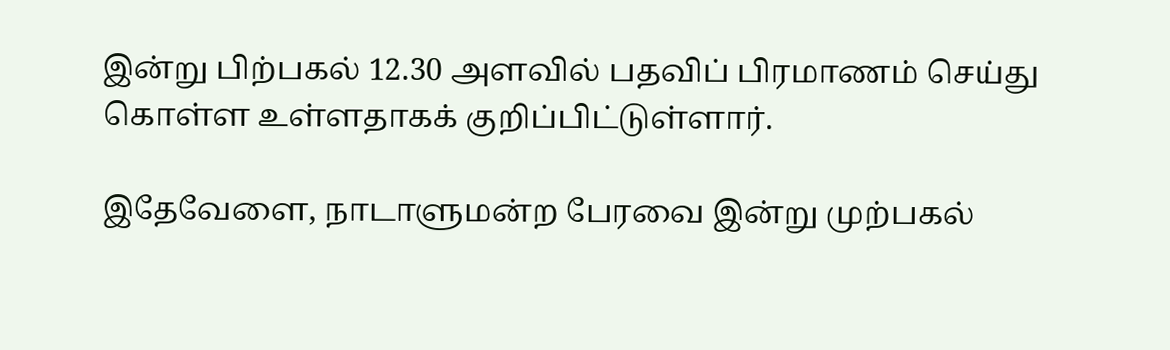இன்று பிற்பகல் 12.30 அளவில் பதவிப் பிரமாணம் செய்து கொள்ள உள்ளதாகக் குறிப்பிட்டுள்ளார்.

இதேவேளை, நாடாளுமன்ற பேரவை இன்று முற்பகல்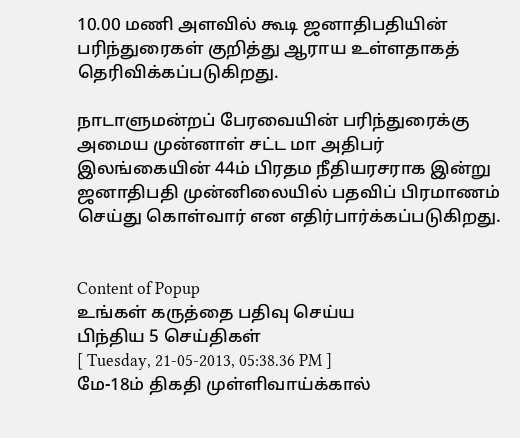10.00 மணி அளவில் கூடி ஜனாதிபதியின் பரிந்துரைகள் குறித்து ஆராய உள்ளதாகத் தெரிவிக்கப்படுகிறது.

நாடாளுமன்றப் பேரவையின் பரிந்துரைக்கு அமைய முன்னாள் சட்ட மா அதிபர் இலங்கையின் 44ம் பிரதம நீதியரசராக இன்று ஜனாதிபதி முன்னிலையில் பதவிப் பிரமாணம் செய்து கொள்வார் என எதிர்பார்க்கப்படுகிறது.


Content of Popup
உங்கள் கருத்தை பதிவு செய்ய
பிந்திய 5 செய்திகள்
[ Tuesday, 21-05-2013, 05:38.36 PM ]
மே-18ம் திகதி முள்ளிவாய்க்கால்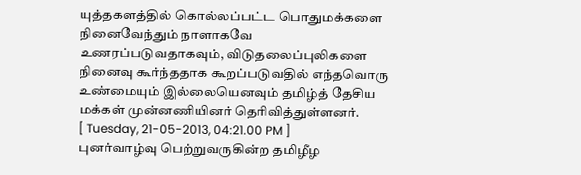யுத்தகளத்தில் கொல்லப்பட்ட பொதுமக்களை நினைவேந்தும் நாளாகவே உணரப்படுவதாகவும், விடுதலைப்புலிகளை நினைவு கூர்ந்ததாக கூறப்படுவதில் எந்தவொரு உண்மையும் இல்லையெனவும் தமிழ்த் தேசிய மக்கள் முன்னணியினர் தெரிவித்துள்ளனர்.
[ Tuesday, 21-05-2013, 04:21.00 PM ]
புனர்வாழ்வு பெற்றுவருகின்ற தமிழீழ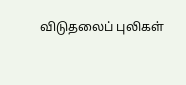விடுதலைப் புலிகள்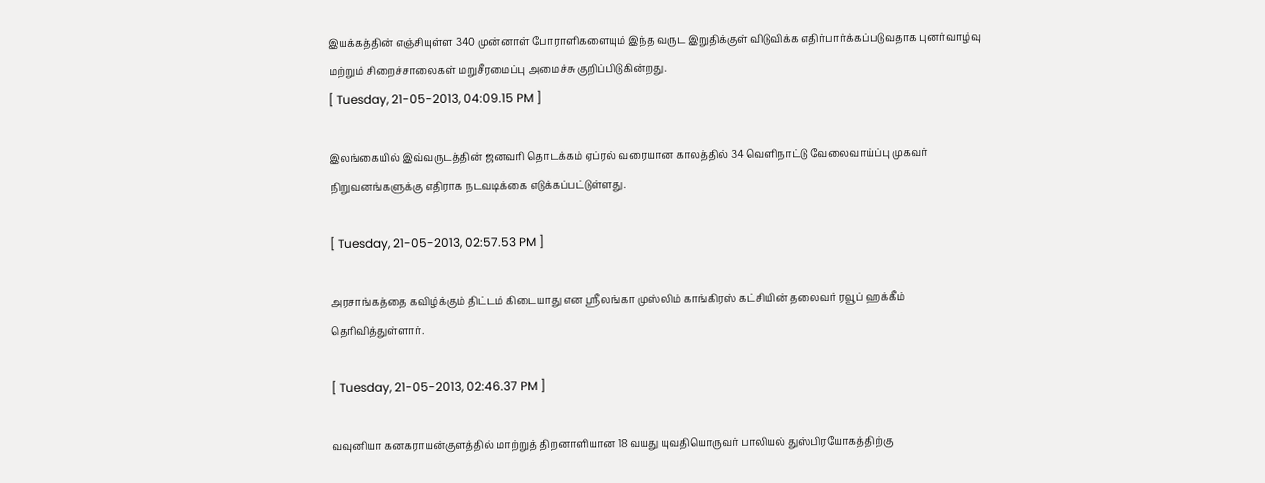இயக்கத்தின் எஞ்சியுள்ள 340 முன்னாள் போராளிகளையும் இந்த வருட இறுதிக்குள் விடுவிக்க எதிர்பார்க்கப்படுவதாக புனர்வாழ்வு மற்றும் சிறைச்சாலைகள் மறுசீரமைப்பு அமைச்சு குறிப்பிடுகின்றது.
[ Tuesday, 21-05-2013, 04:09.15 PM ]

இலங்கையில் இவ்வருடத்தின் ஜனவரி தொடக்கம் ஏப்ரல் வரையான காலத்தில் 34 வெளிநாட்டு வேலைவாய்ப்பு முகவர் நிறுவனங்களுக்கு எதிராக நடவடிக்கை எடுக்கப்பட்டுள்ளது.

[ Tuesday, 21-05-2013, 02:57.53 PM ]

அரசாங்கத்தை கவிழ்க்கும் திட்டம் கிடையாது என ஸ்ரீலங்கா முஸ்லிம் காங்கிரஸ் கட்சியின் தலைவர் ரவூப் ஹக்கீம் தெரிவித்துள்ளார்.

[ Tuesday, 21-05-2013, 02:46.37 PM ]

வவுனியா கனகராயன்குளத்தில் மாற்றுத் திறனாளியான 18 வயது யுவதியொருவர் பாலியல் துஸ்பிரயோகத்திற்கு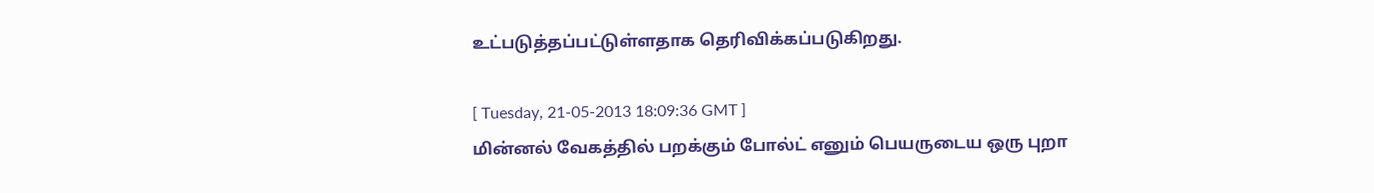உட்படுத்தப்பட்டுள்ளதாக தெரிவிக்கப்படுகிறது.

[ Tuesday, 21-05-2013 18:09:36 GMT ]
மின்னல் வேகத்தில் பறக்கும் போல்ட் எனும் பெயருடைய ஒரு புறா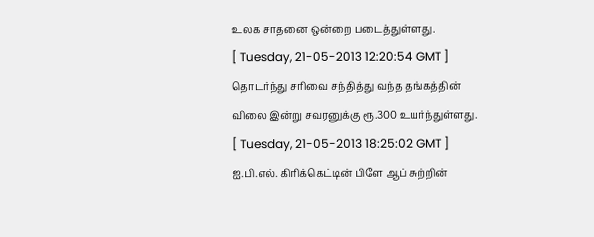உலக சாதனை ஒன்றை படைத்துள்ளது.
[ Tuesday, 21-05-2013 12:20:54 GMT ]
தொடர்ந்து சரிவை சந்தித்து வந்த தங்கத்தின் விலை இன்று சவரனுக்கு ரூ.300 உயர்ந்துள்ளது.
[ Tuesday, 21-05-2013 18:25:02 GMT ]
ஐ.பி.எல். கிரிக்கெட்டின் பிளே ஆப் சுற்றின்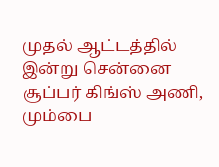முதல் ஆட்டத்தில் இன்று சென்னை சூப்பர் கிங்ஸ் அணி, மும்பை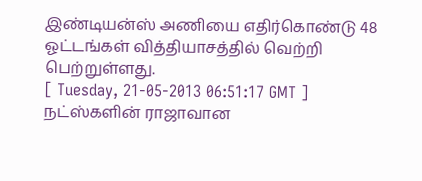இண்டியன்ஸ் அணியை எதிர்கொண்டு 48 ஓட்டங்கள் வித்தியாசத்தில் வெற்றி பெற்றுள்ளது.
[ Tuesday, 21-05-2013 06:51:17 GMT ]
நட்ஸ்களின் ராஜாவான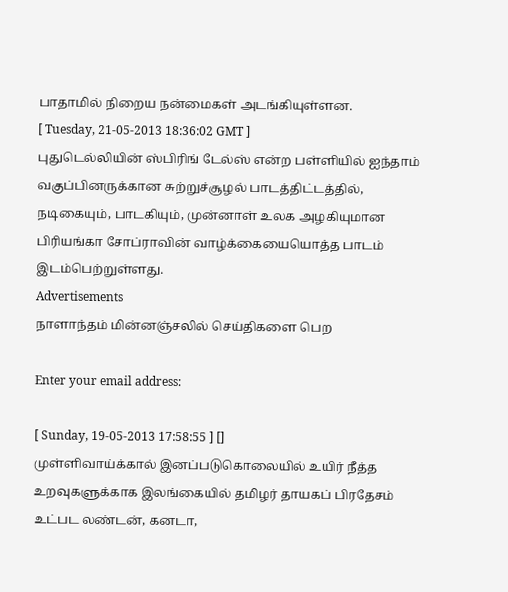பாதாமில் நிறைய நன்மைகள் அடங்கியுள்ளன.
[ Tuesday, 21-05-2013 18:36:02 GMT ]
புதுடெல்லியின் ஸ்பிரிங் டேல்ஸ் என்ற பள்ளியில் ஐந்தாம் வகுப்பினருக்கான சுற்றுச்சூழல் பாடத்திட்டத்தில், நடிகையும், பாடகியும், முன்னாள் உலக அழகியுமான பிரியங்கா சோப்ராவின் வாழ்க்கையையொத்த பாடம் இடம்பெற்றுள்ளது.
Advertisements
நாளாந்தம் மின்னஞ்சலில் செய்திகளை பெற

Enter your email address:

[ Sunday, 19-05-2013 17:58:55 ] []
முள்ளிவாய்க்கால் இனப்படுகொலையில் உயிர் நீத்த உறவுகளுக்காக இலங்கையில் தமிழர் தாயகப் பிரதேசம் உட்பட லண்டன், கனடா,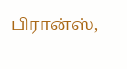பிரான்ஸ்,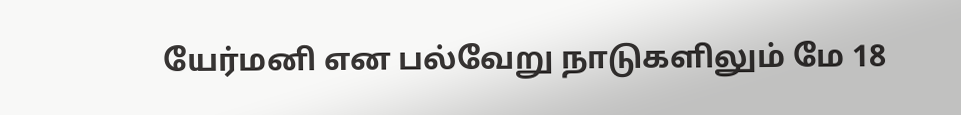யேர்மனி என பல்வேறு நாடுகளிலும் மே 18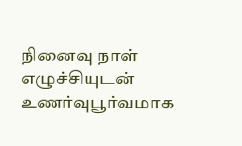நினைவு நாள் எழுச்சியுடன் உணர்வுபூர்வமாக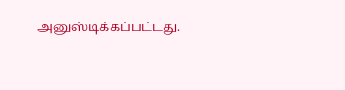அனுஸ்டிக்கப்பட்டது.